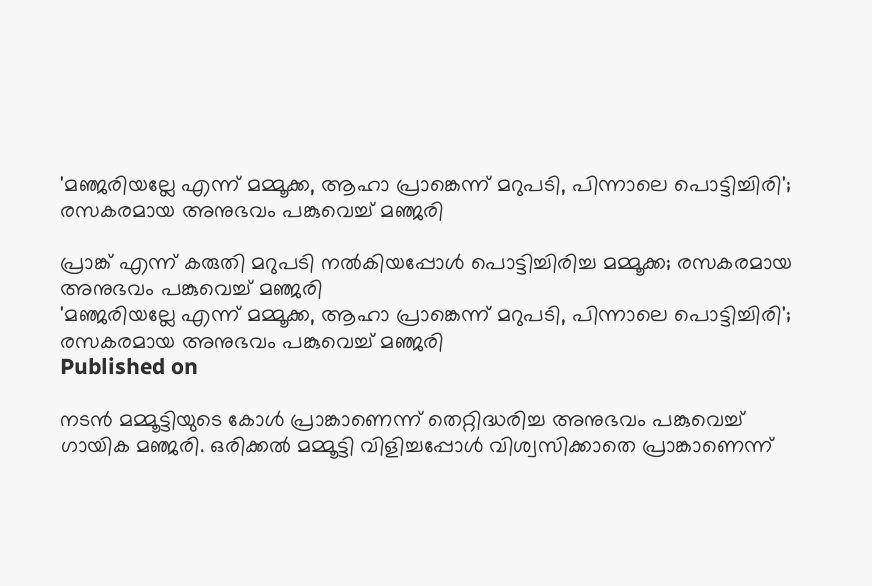'മഞ്ജരിയല്ലേ എന്ന് മമ്മൂക്ക, ആഹാ പ്രാങ്കെന്ന് മറുപടി, പിന്നാലെ പൊട്ടിച്ചിരി'; രസകരമായ അനുഭവം പങ്കുവെച്ച് മഞ്ജരി

പ്രാങ്ക് എന്ന് കരുതി മറുപടി നൽകിയപ്പോൾ പൊട്ടിച്ചിരിച്ച മമ്മൂക്ക; രസകരമായ അനുഭവം പങ്കുവെച്ച് മഞ്ജരി
'മഞ്ജരിയല്ലേ എന്ന് മമ്മൂക്ക, ആഹാ പ്രാങ്കെന്ന് മറുപടി, പിന്നാലെ പൊട്ടിച്ചിരി'; രസകരമായ അനുഭവം പങ്കുവെച്ച് മഞ്ജരി
Published on

നടൻ മമ്മൂട്ടിയുടെ കോൾ പ്രാങ്കാണെന്ന് തെറ്റിദ്ധരിച്ച അനുഭവം പങ്കുവെച്ച് ഗായിക മഞ്ജരി. ഒരിക്കൽ മമ്മൂട്ടി വിളിച്ചപ്പോൾ വിശ്വസിക്കാതെ പ്രാങ്കാണെന്ന്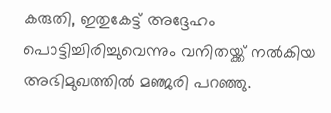കരുതി, ഇതുകേട്ട് അദ്ദേഹം പൊട്ടിച്ചിരിച്ചുവെന്നും വനിതയ്ക്ക് നൽകിയ അഭിമുഖത്തില്‍ മഞ്ജരി പറഞ്ഞു.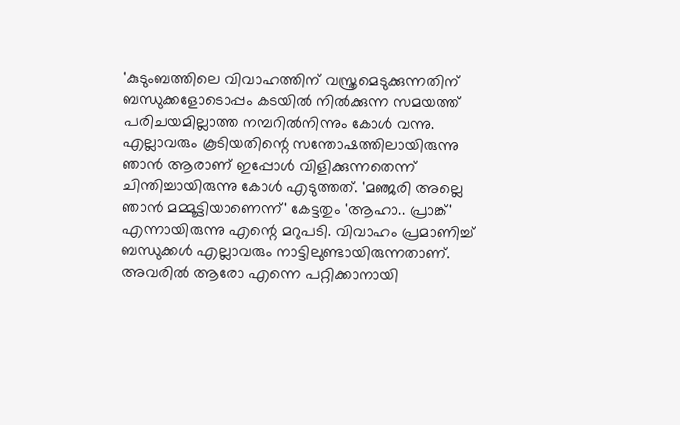'കുടുംബത്തിലെ വിവാഹത്തിന് വസ്ത്രമെടുക്കുന്നതിന് ബന്ധുക്കളോടൊപ്പം കടയിൽ നിൽക്കുന്ന സമയത്ത് പരിചയമില്ലാത്ത നമ്പറിൽനിന്നും കോൾ വന്നു. എല്ലാവരും കൂടിയതിന്റെ സന്തോഷത്തിലായിരുന്നു ഞാൻ ആരാണ് ഇപ്പോൾ വിളിക്കുന്നതെന്ന് ചിന്തിച്ചായിരുന്നു കോൾ എടുത്തത്. 'മഞ്ജരി അല്ലെ ഞാൻ മമ്മൂട്ടിയാണെന്ന്' കേട്ടതും 'ആഹാ.. പ്രാങ്ക്' എന്നായിരുന്നു എന്റെ മറുപടി. വിവാഹം പ്രമാണിച്ച് ബന്ധുക്കൾ എല്ലാവരും നാട്ടിലുണ്ടായിരുന്നതാണ്. അവരിൽ ആരോ എന്നെ പറ്റിക്കാനായി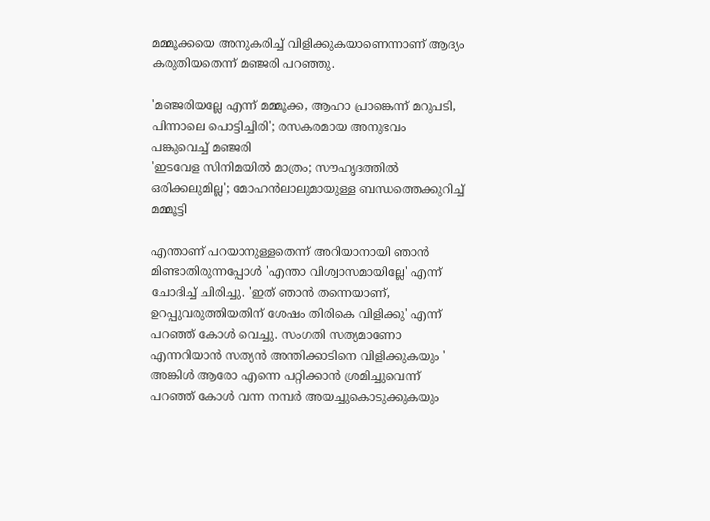മമ്മൂക്കയെ അനുകരിച്ച് വിളിക്കുകയാണെന്നാണ് ആദ്യം കരുതിയതെന്ന് മഞ്ജരി പറഞ്ഞു.

'മഞ്ജരിയല്ലേ എന്ന് മമ്മൂക്ക, ആഹാ പ്രാങ്കെന്ന് മറുപടി, പിന്നാലെ പൊട്ടിച്ചിരി'; രസകരമായ അനുഭവം പങ്കുവെച്ച് മഞ്ജരി
'ഇടവേള സിനിമയിൽ മാത്രം; സൗഹൃദത്തിൽ ഒരിക്കലുമില്ല'; മോഹൻലാലുമായുള്ള ബന്ധത്തെക്കുറിച്ച് മമ്മൂട്ടി

എന്താണ് പറയാനുള്ളതെന്ന് അറിയാനായി ഞാൻ മിണ്ടാതിരുന്നപ്പോൾ 'എന്താ വിശ്വാസമായില്ലേ' എന്ന് ചോദിച്ച് ചിരിച്ചു. 'ഇത് ഞാൻ തന്നെയാണ്, ഉറപ്പുവരുത്തിയതിന് ശേഷം തിരികെ വിളിക്കു' എന്ന് പറഞ്ഞ് കോൾ വെച്ചു. സംഗതി സത്യമാണോ എന്നറിയാൻ സത്യൻ അന്തിക്കാടിനെ വിളിക്കുകയും ' അങ്കിൾ ആരോ എന്നെ പറ്റിക്കാൻ ശ്രമിച്ചുവെന്ന് പറഞ്ഞ് കോൾ വന്ന നമ്പർ അയച്ചുകൊടുക്കുകയും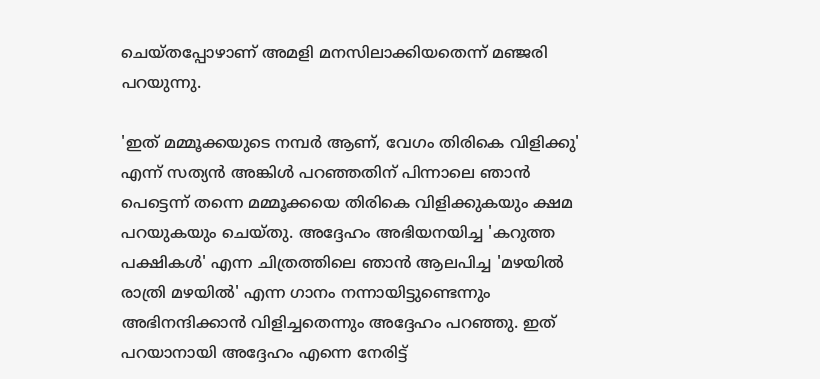ചെയ്തപ്പോഴാണ് അമളി മനസിലാക്കിയതെന്ന് മഞ്ജരി പറയുന്നു.

'ഇത് മമ്മൂക്കയുടെ നമ്പർ ആണ്, വേഗം തിരികെ വിളിക്കു' എന്ന് സത്യൻ അങ്കിൾ പറഞ്ഞതിന് പിന്നാലെ ഞാൻ പെട്ടെന്ന് തന്നെ മമ്മൂക്കയെ തിരികെ വിളിക്കുകയും ക്ഷമ പറയുകയും ചെയ്തു. അദ്ദേഹം അഭിയനയിച്ച 'കറുത്ത പക്ഷികൾ' എന്ന ചിത്രത്തിലെ ഞാൻ ആലപിച്ച 'മഴയിൽ രാത്രി മഴയിൽ' എന്ന ഗാനം നന്നായിട്ടുണ്ടെന്നും അഭിനന്ദിക്കാൻ വിളിച്ചതെന്നും അദ്ദേഹം പറഞ്ഞു. ഇത് പറയാനായി അദ്ദേഹം എന്നെ നേരിട്ട്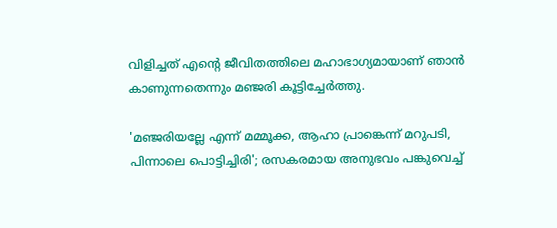വിളിച്ചത് എന്റെ ജീവിതത്തിലെ മഹാഭാഗ്യമായാണ് ഞാൻ കാണുന്നതെന്നും മഞ്ജരി കൂട്ടിച്ചേർത്തു.

'മഞ്ജരിയല്ലേ എന്ന് മമ്മൂക്ക, ആഹാ പ്രാങ്കെന്ന് മറുപടി, പിന്നാലെ പൊട്ടിച്ചിരി'; രസകരമായ അനുഭവം പങ്കുവെച്ച്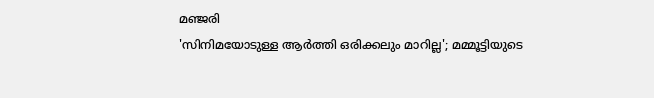മഞ്ജരി
'സിനിമയോടുള്ള ആർത്തി ഒരിക്കലും മാറില്ല'; മമ്മൂട്ടിയുടെ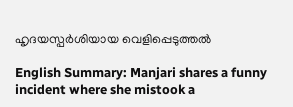ഹൃദയസ്പർശിയായ വെളിപ്പെടുത്തൽ

English Summary: Manjari shares a funny incident where she mistook a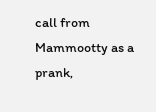call from Mammootty as a prank,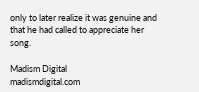only to later realize it was genuine and that he had called to appreciate her song.

Madism Digital
madismdigital.com